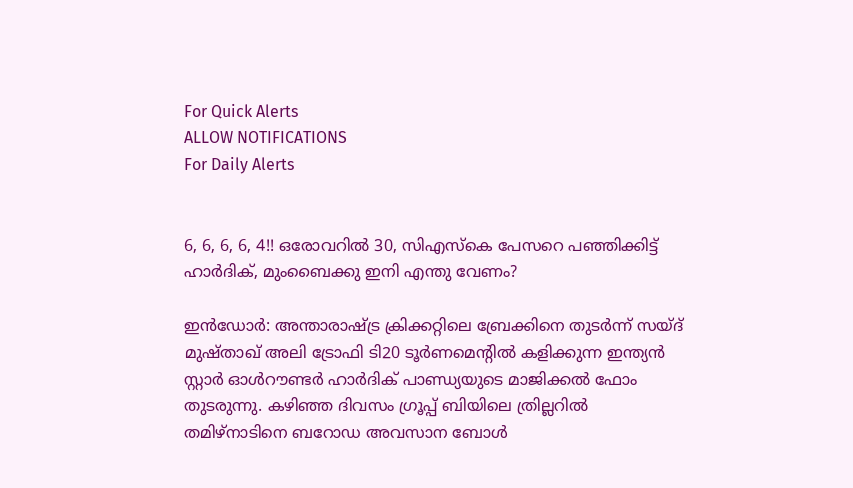For Quick Alerts
ALLOW NOTIFICATIONS
For Daily Alerts


6, 6, 6, 6, 4!! ഒരോവറില്‍ 30, സിഎസ്‌കെ പേസറെ പഞ്ഞിക്കിട്ട് ഹാര്‍ദിക്, മുംബൈക്കു ഇനി എന്തു വേണം?

ഇന്‍ഡോര്‍: അന്താരാഷ്ട്ര ക്രിക്കറ്റിലെ ബ്രേക്കിനെ തുടര്‍ന്ന് സയ്ദ് മുഷ്താഖ് അലി ട്രോഫി ടി20 ടൂര്‍ണമെന്റില്‍ കളിക്കുന്ന ഇന്ത്യന്‍ സ്റ്റാര്‍ ഓള്‍റൗണ്ടര്‍ ഹാര്‍ദിക് പാണ്ഡ്യയുടെ മാജിക്കല്‍ ഫോം തുടരുന്നു. കഴിഞ്ഞ ദിവസം ഗ്രൂപ്പ് ബിയിലെ ത്രില്ലറില്‍ തമിഴ്‌നാടിനെ ബറോഡ അവസാന ബോള്‍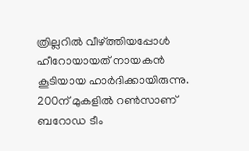ത്രില്ലറില്‍ വീഴ്ത്തിയപ്പോള്‍ ഹീറോയായത് നായകന്‍ കൂടിയായ ഹാര്‍ദിക്കായിരുന്നു. 200ന് മുകളില്‍ റണ്‍സാണ് ബറോഡ ടീം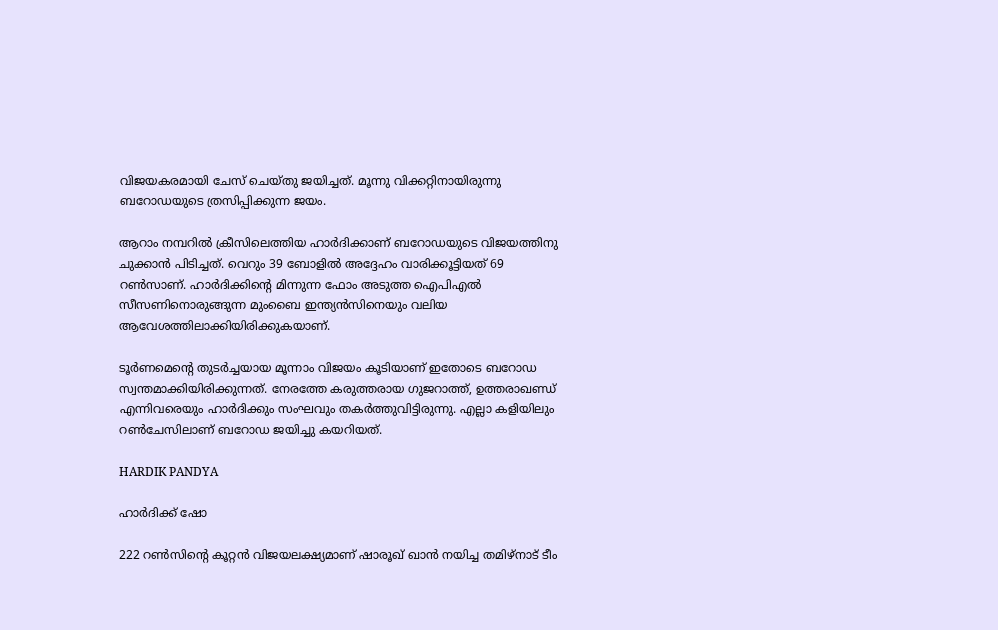വിജയകരമായി ചേസ് ചെയ്തു ജയിച്ചത്. മൂന്നു വിക്കറ്റിനായിരുന്നു ബറോഡയുടെ ത്രസിപ്പിക്കുന്ന ജയം.

ആറാം നമ്പറില്‍ ക്രീസിലെത്തിയ ഹാര്‍ദിക്കാണ് ബറോഡയുടെ വിജയത്തിനു ചുക്കാന്‍ പിടിച്ചത്. വെറും 39 ബോളില്‍ അദ്ദേഹം വാരിക്കൂട്ടിയത് 69 റണ്‍സാണ്. ഹാര്‍ദിക്കിന്റെ മിന്നുന്ന ഫോം അടുത്ത ഐപിഎല്‍ സീസണിനൊരുങ്ങുന്ന മുംബൈ ഇന്ത്യന്‍സിനെയും വലിയ ആവേശത്തിലാക്കിയിരിക്കുകയാണ്.

ടൂര്‍ണമെന്റെ തുടര്‍ച്ചയായ മൂന്നാം വിജയം കൂടിയാണ് ഇതോടെ ബറോഡ സ്വന്തമാക്കിയിരിക്കുന്നത്. നേരത്തേ കരുത്തരായ ഗുജറാത്ത്, ഉത്തരാഖണ്ഡ് എന്നിവരെയും ഹാര്‍ദിക്കും സംഘവും തകര്‍ത്തുവിട്ടിരുന്നു. എല്ലാ കളിയിലും റണ്‍ചേസിലാണ് ബറോഡ ജയിച്ചു കയറിയത്.

HARDIK PANDYA

ഹാര്‍ദിക്ക് ഷോ

222 റണ്‍സിന്റെ കൂറ്റന്‍ വിജയലക്ഷ്യമാണ് ഷാരൂഖ് ഖാന്‍ നയിച്ച തമിഴ്‌നാട് ടീം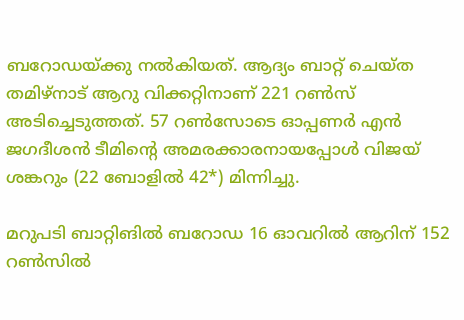ബറോഡയ്ക്കു നല്‍കിയത്. ആദ്യം ബാറ്റ് ചെയ്ത തമിഴ്‌നാട് ആറു വിക്കറ്റിനാണ് 221 റണ്‍സ് അടിച്ചെടുത്തത്. 57 റണ്‍സോടെ ഓപ്പണര്‍ എന്‍ ജഗദീശന്‍ ടീമിന്റെ അമരക്കാരനായപ്പോള്‍ വിജയ് ശങ്കറും (22 ബോളില്‍ 42*) മിന്നിച്ചു.

മറുപടി ബാറ്റിങില്‍ ബറോഡ 16 ഓവറില്‍ ആറിന് 152 റണ്‍സില്‍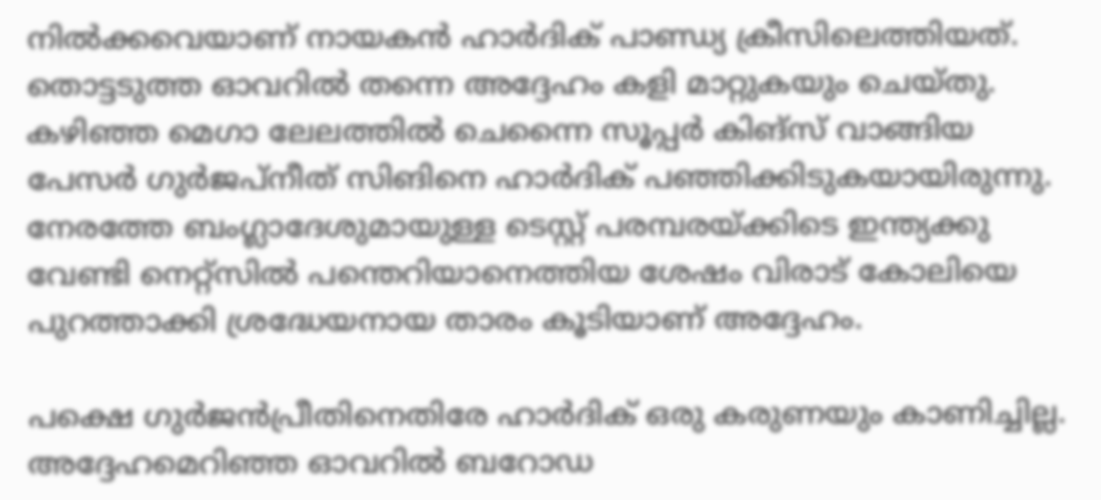നില്‍ക്കവെയാണ് നായകന്‍ ഹാര്‍ദിക് പാണ്ഡ്യ ക്രീസിലെത്തിയത്. തൊട്ടടുത്ത ഓവറില്‍ തന്നെ അദ്ദേഹം കളി മാറ്റുകയും ചെയ്തു. കഴിഞ്ഞ മെഗാ ലേലത്തില്‍ ചെന്നൈ സൂപ്പര്‍ കിങ്‌സ് വാങ്ങിയ പേസര്‍ ഗുര്‍ജപ്‌നീത് സിങിനെ ഹാര്‍ദിക് പഞ്ഞിക്കിടുകയായിരുന്നു. നേരത്തേ ബംഗ്ലാദേശുമായുള്ള ടെസ്റ്റ് പരമ്പരയ്ക്കിടെ ഇന്ത്യക്കു വേണ്ടി നെറ്റ്‌സില്‍ പന്തെറിയാനെത്തിയ ശേഷം വിരാട് കോലിയെ പുറത്താക്കി ശ്രദ്ധേയനായ താരം കൂടിയാണ് അദ്ദേഹം.

പക്ഷെ ഗുര്‍ജന്‍പ്രീതിനെതിരേ ഹാര്‍ദിക് ഒരു കരുണയും കാണിച്ചില്ല. അദ്ദേഹമെറിഞ്ഞ ഓവറില്‍ ബറോഡ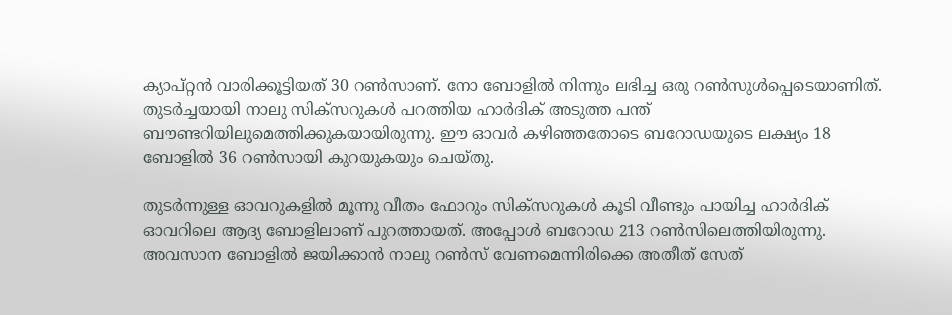ക്യാപ്റ്റന്‍ വാരിക്കൂട്ടിയത് 30 റണ്‍സാണ്. നോ ബോളില്‍ നിന്നും ലഭിച്ച ഒരു റണ്‍സുള്‍പ്പെടെയാണിത്. തുടര്‍ച്ചയായി നാലു സിക്‌സറുകള്‍ പറത്തിയ ഹാര്‍ദിക് അടുത്ത പന്ത് ബൗണ്ടറിയിലുമെത്തിക്കുകയായിരുന്നു. ഈ ഓവര്‍ കഴിഞ്ഞതോടെ ബറോഡയുടെ ലക്ഷ്യം 18 ബോളില്‍ 36 റണ്‍സായി കുറയുകയും ചെയ്തു.

തുടര്‍ന്നുള്ള ഓവറുകളില്‍ മൂന്നു വീതം ഫോറും സിക്‌സറുകള്‍ കൂടി വീണ്ടും പായിച്ച ഹാര്‍ദിക് ഓവറിലെ ആദ്യ ബോളിലാണ് പുറത്തായത്. അപ്പോള്‍ ബറോഡ 213 റണ്‍സിലെത്തിയിരുന്നു. അവസാന ബോളില്‍ ജയിക്കാന്‍ നാലു റണ്‍സ് വേണമെന്നിരിക്കെ അതീത് സേത്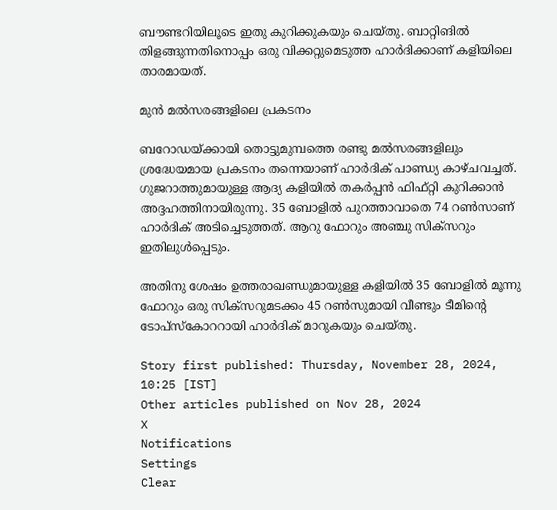ബൗണ്ടറിയിലൂടെ ഇതു കുറിക്കുകയും ചെയ്തു. ബാറ്റിങില്‍ തിളങ്ങുന്നതിനൊപ്പം ഒരു വിക്കറ്റുമെടുത്ത ഹാര്‍ദിക്കാണ് കളിയിലെ താരമായത്.

മുന്‍ മല്‍സരങ്ങളിലെ പ്രകടനം

ബറോഡയ്ക്കായി തൊട്ടുമുമ്പത്തെ രണ്ടു മല്‍സരങ്ങളിലും ശ്രദ്ധേയമായ പ്രകടനം തന്നെയാണ് ഹാര്‍ദിക് പാണ്ഡ്യ കാഴ്ചവച്ചത്. ഗുജറാത്തുമായുള്ള ആദ്യ കളിയില്‍ തകര്‍പ്പന്‍ ഫിഫ്റ്റി കുറിക്കാന്‍ അദ്ദഹത്തിനായിരുന്നു. 35 ബോളില്‍ പുറത്താവാതെ 74 റണ്‍സാണ് ഹാര്‍ദിക് അടിച്ചെടുത്തത്. ആറു ഫോറും അഞ്ചു സിക്‌സറും ഇതിലുള്‍പ്പെടും.

അതിനു ശേഷം ഉത്തരാഖണ്ഡുമായുള്ള കളിയില്‍ 35 ബോളില്‍ മൂന്നു ഫോറും ഒരു സിക്‌സറുമടക്കം 45 റണ്‍സുമായി വീണ്ടും ടീമിന്റെ ടോപ്‌സ്‌കോററായി ഹാര്‍ദിക് മാറുകയും ചെയ്തു.

Story first published: Thursday, November 28, 2024, 10:25 [IST]
Other articles published on Nov 28, 2024
X
Notifications
Settings
Clear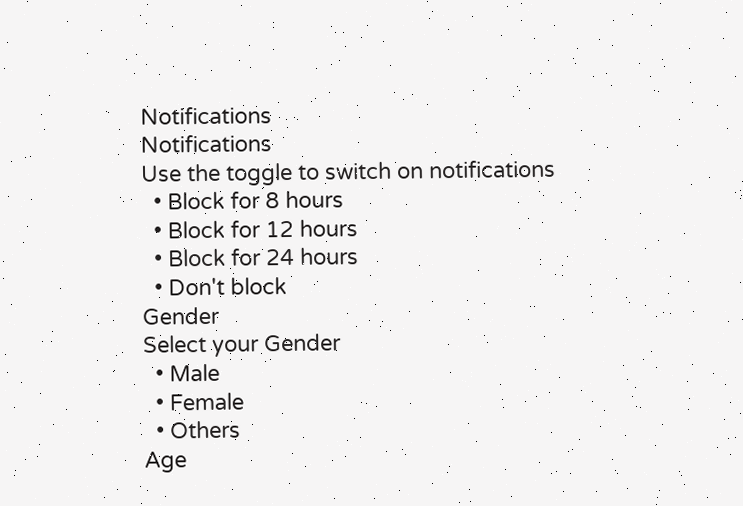Notifications
Notifications
Use the toggle to switch on notifications
  • Block for 8 hours
  • Block for 12 hours
  • Block for 24 hours
  • Don't block
Gender
Select your Gender
  • Male
  • Female
  • Others
Age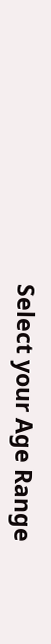Select your Age Range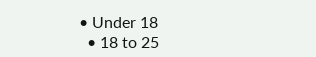• Under 18
  • 18 to 25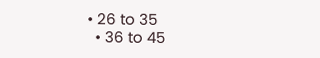• 26 to 35
  • 36 to 45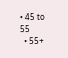• 45 to 55
  • 55+